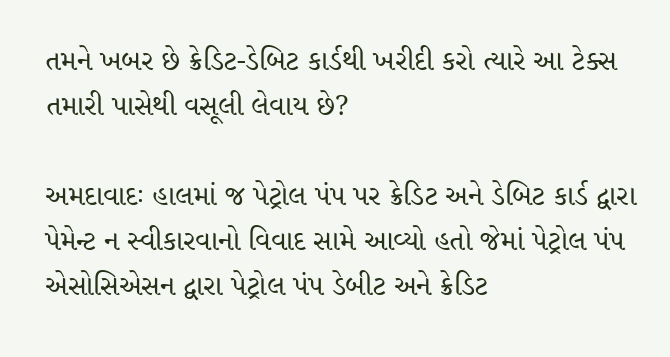તમને ખબર છે ક્રેડિટ-ડેબિટ કાર્ડથી ખરીદી કરો ત્યારે આ ટેક્સ તમારી પાસેથી વસૂલી લેવાય છે?

અમદાવાદઃ હાલમાં જ પેટ્રોલ પંપ પર ક્રેડિટ અને ડેબિટ કાર્ડ દ્વારા પેમેન્ટ ન સ્વીકારવાનો વિવાદ સામે આવ્યો હતો જેમાં પેટ્રોલ પંપ એસોસિએસન દ્વારા પેટ્રોલ પંપ ડેબીટ અને ક્રેડિટ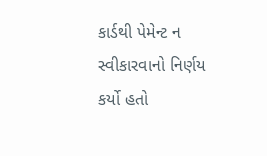કાર્ડથી પેમેન્ટ ન સ્વીકારવાનો નિર્ણય કર્યો હતો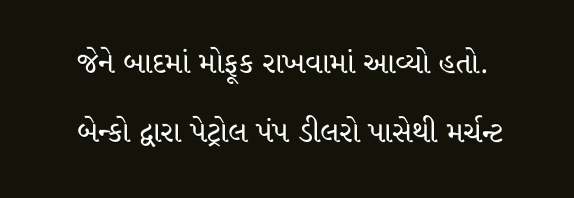જેને બાદમાં મોફૂક રાખવામાં આવ્યો હતો.
બેન્કો દ્વારા પેટ્રોલ પંપ ડીલરો પાસેથી મર્ચન્ટ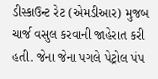ડીસ્કાઉન્ટ રેટ (એમડીઆર) મુજબ ચાર્જ વસુલ કરવાની જાહેરાત કરી હતી. જેના જેના પગલે પેટ્રોલ પંપ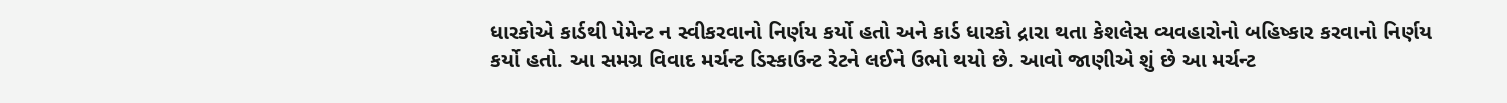ધારકોએ કાર્ડથી પેમેન્ટ ન સ્વીકરવાનો નિર્ણય કર્યો હતો અને કાર્ડ ધારકો દ્રારા થતા કેશલેસ વ્યવહારોનો બહિષ્કાર કરવાનો નિર્ણય કર્યો હતો. આ સમગ્ર વિવાદ મર્ચન્ટ ડિસ્કાઉન્ટ રેટને લઈને ઉભો થયો છે. આવો જાણીએ શું છે આ મર્ચન્ટ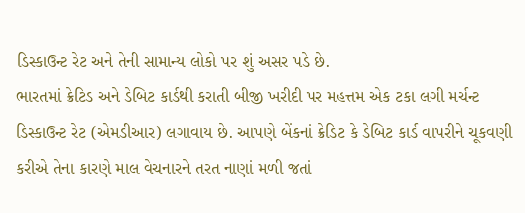ડિસ્કાઉન્ટ રેટ અને તેની સામાન્ય લોકો પર શું અસર પડે છે.
ભારતમાં ક્રેટિડ અને ડેબિટ કાર્ડથી કરાતી બીજી ખરીદી પર મહત્તમ એક ટકા લગી મર્ચન્ટ ડિસ્કાઉન્ટ રેટ (એમડીઆર) લગાવાય છે. આપણે બેંકનાં ક્રેડિટ કે ડેબિટ કાર્ડ વાપરીને ચૂકવણી કરીએ તેના કારણે માલ વેચનારને તરત નાણાં મળી જતાં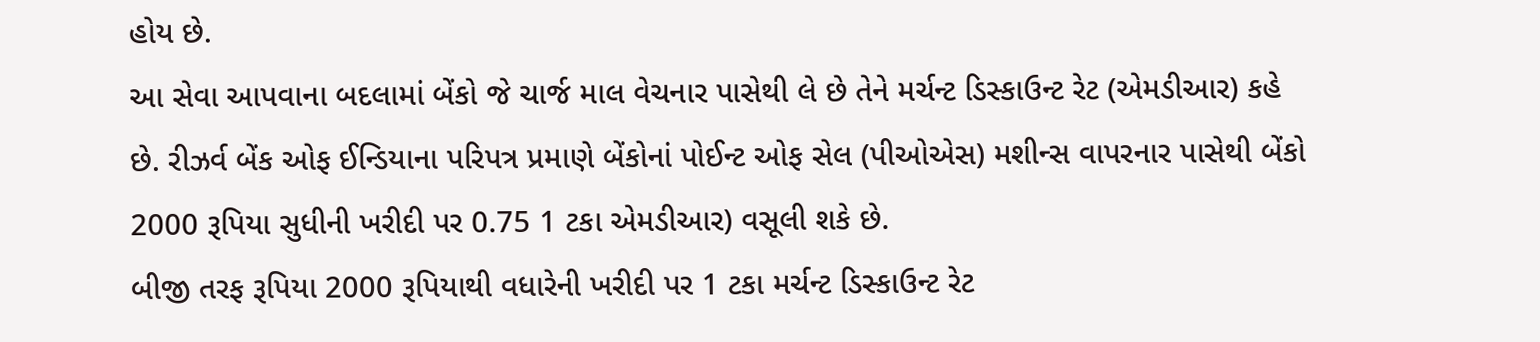હોય છે.
આ સેવા આપવાના બદલામાં બેંકો જે ચાર્જ માલ વેચનાર પાસેથી લે છે તેને મર્ચન્ટ ડિસ્કાઉન્ટ રેટ (એમડીઆર) કહે છે. રીઝર્વ બેંક ઓફ ઈન્ડિયાના પરિપત્ર પ્રમાણે બેંકોનાં પોઈન્ટ ઓફ સેલ (પીઓએસ) મશીન્સ વાપરનાર પાસેથી બેંકો 2000 રૂપિયા સુધીની ખરીદી પર 0.75 1 ટકા એમડીઆર) વસૂલી શકે છે.
બીજી તરફ રૂપિયા 2000 રૂપિયાથી વધારેની ખરીદી પર 1 ટકા મર્ચન્ટ ડિસ્કાઉન્ટ રેટ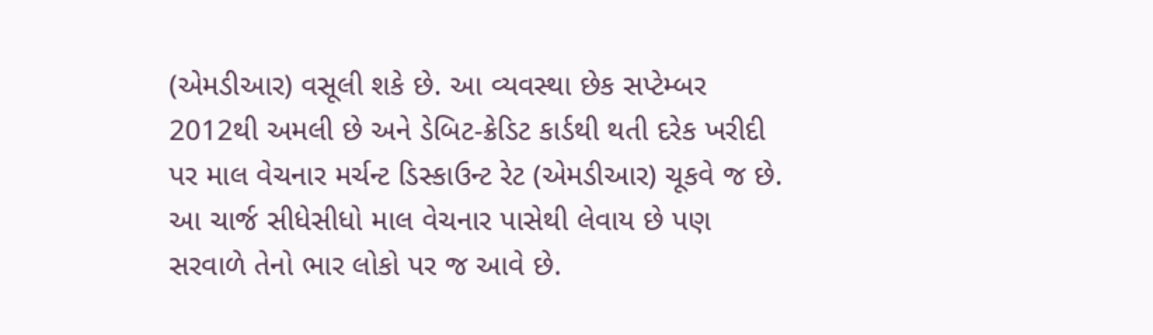(એમડીઆર) વસૂલી શકે છે. આ વ્યવસ્થા છેક સપ્ટેમ્બર 2012થી અમલી છે અને ડેબિટ-ક્રેડિટ કાર્ડથી થતી દરેક ખરીદી પર માલ વેચનાર મર્ચન્ટ ડિસ્કાઉન્ટ રેટ (એમડીઆર) ચૂકવે જ છે.
આ ચાર્જ સીધેસીધો માલ વેચનાર પાસેથી લેવાય છે પણ સરવાળે તેનો ભાર લોકો પર જ આવે છે.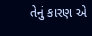તેનું કારણ એ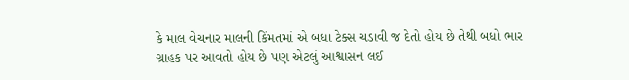કે માલ વેચનાર માલની કિંમતમાં એ બધા ટેક્સ ચડાવી જ દેતો હોય છે તેથી બધો ભાર ગ્રાહક પર આવતો હોય છે પણ એટલું આશ્વાસન લઈ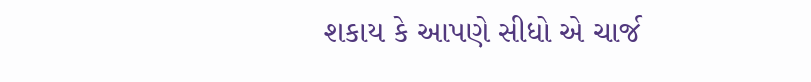શકાય કે આપણે સીધો એ ચાર્જ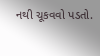નથી ચૂકવવો પડતો.